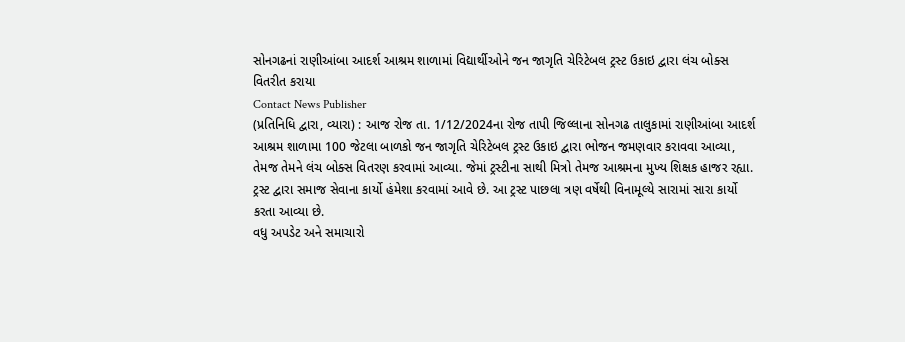સોનગઢનાં રાણીઆંબા આદર્શ આશ્રમ શાળામાં વિદ્યાર્થીઓને જન જાગૃતિ ચેરિટેબલ ટ્રસ્ટ ઉકાઇ દ્વારા લંચ બોક્સ વિતરીત કરાયા
Contact News Publisher
(પ્રતિનિધિ દ્વારા, વ્યારા) : આજ રોજ તા. 1/12/2024ના રોજ તાપી જિલ્લાના સોનગઢ તાલુકામાં રાણીઆંબા આદર્શ આશ્રમ શાળામા 100 જેટલા બાળકો જન જાગૃતિ ચેરિટેબલ ટ્રસ્ટ ઉકાઇ દ્વારા ભોજન જમણવાર કરાવવા આવ્યા, તેમજ તેમને લંચ બોક્સ વિતરણ કરવામાં આવ્યા. જેમાં ટ્રસ્ટીના સાથી મિત્રો તેમજ આશ્રમના મુખ્ય શિક્ષક હાજર રહ્યા.
ટ્રસ્ટ દ્વારા સમાજ સેવાના કાર્યો હંમેશા કરવામાં આવે છે. આ ટ્રસ્ટ પાછલા ત્રણ વર્ષેથી વિનામૂલ્યે સારામાં સારા કાર્યો કરતા આવ્યા છે.
વધુ અપડેટ અને સમાચારો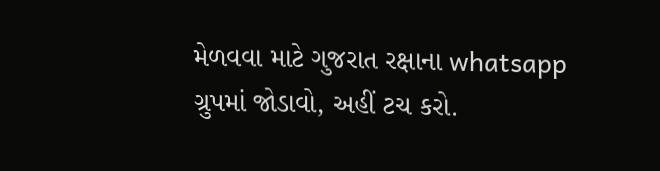મેળવવા માટે ગુજરાત રક્ષાના whatsapp ગ્રુપમાં જોડાવો, અહીં ટચ કરો.